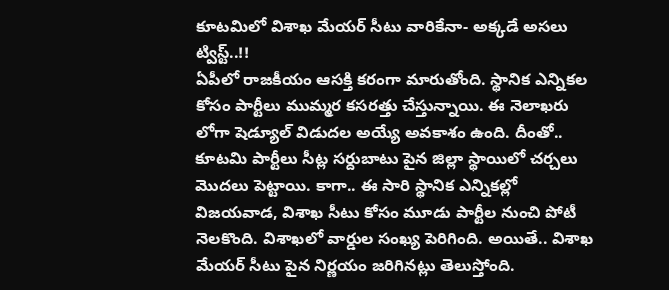కూటమిలో విశాఖ మేయర్ సీటు వారికేనా- అక్కడే అసలు ట్విస్ట్..!!
ఏపీలో రాజకీయం ఆసక్తి కరంగా మారుతోంది. స్థానిక ఎన్నికల కోసం పార్టీలు ముమ్మర కసరత్తు చేస్తున్నాయి. ఈ నెలాఖరు లోగా షెడ్యూల్ విడుదల అయ్యే అవకాశం ఉంది. దీంతో.. కూటమి పార్టీలు సీట్ల సర్దుబాటు పైన జిల్లా స్థాయిలో చర్చలు మొదలు పెట్టాయి. కాగా.. ఈ సారి స్థానిక ఎన్నికల్లో విజయవాడ, విశాఖ సీటు కోసం మూడు పార్టీల నుంచి పోటీ నెలకొంది. విశాఖలో వార్డుల సంఖ్య పెరిగింది. అయితే.. విశాఖ మేయర్ సీటు పైన నిర్ణయం జరిగినట్లు తెలుస్తోంది.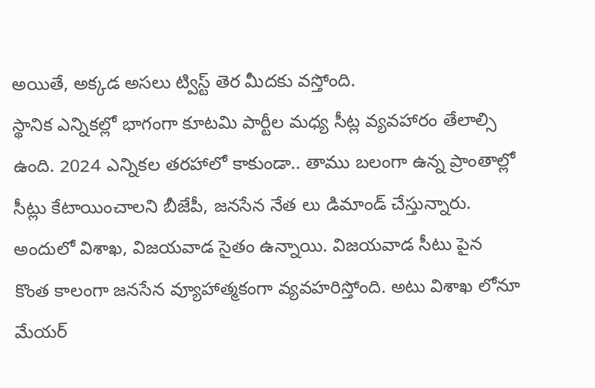అయితే, అక్కడ అసలు ట్విస్ట్ తెర మీదకు వస్తోంది.
స్థానిక ఎన్నికల్లో భాగంగా కూటమి పార్టీల మధ్య సీట్ల వ్యవహారం తేలాల్సి ఉంది. 2024 ఎన్నికల తరహాలో కాకుండా.. తాము బలంగా ఉన్న ప్రాంతాల్లో సీట్లు కేటాయించాలని బీజేపీ, జనసేన నేత లు డిమాండ్ చేస్తున్నారు. అందులో విశాఖ, విజయవాడ సైతం ఉన్నాయి. విజయవాడ సీటు పైన కొంత కాలంగా జనసేన వ్యూహాత్మకంగా వ్యవహరిస్తోంది. అటు విశాఖ లోనూ మేయర్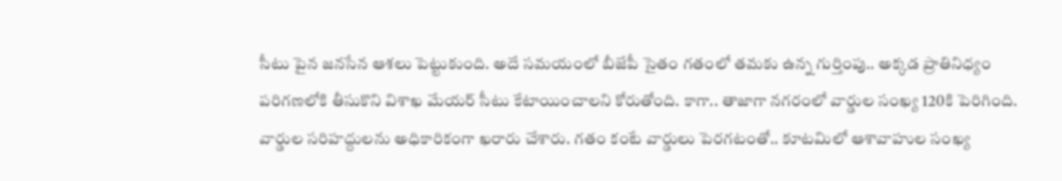సీటు పైన జనసేన ఆశలు పెట్టుకుంది. అదే సమయంలో బీజేపీ సైతం గతంలో తమకు ఉన్న గుర్తింపు.. అక్కడ ప్రాతినిధ్యం పరిగణలోకి తీసుకొని విశాఖ మేయర్ సీటు కేటాయించాలని కోరుతోంది. కాగా.. తాజాగా నగరంలో వార్డుల సంఖ్య 120కి పెరిగింది. వార్డుల సరిహద్దులను అధికారికంగా ఖరారు చేశారు. గతం కంటే వార్డులు పెరగటంతో.. కూటమిలో ఆశావాహుల సంఖ్య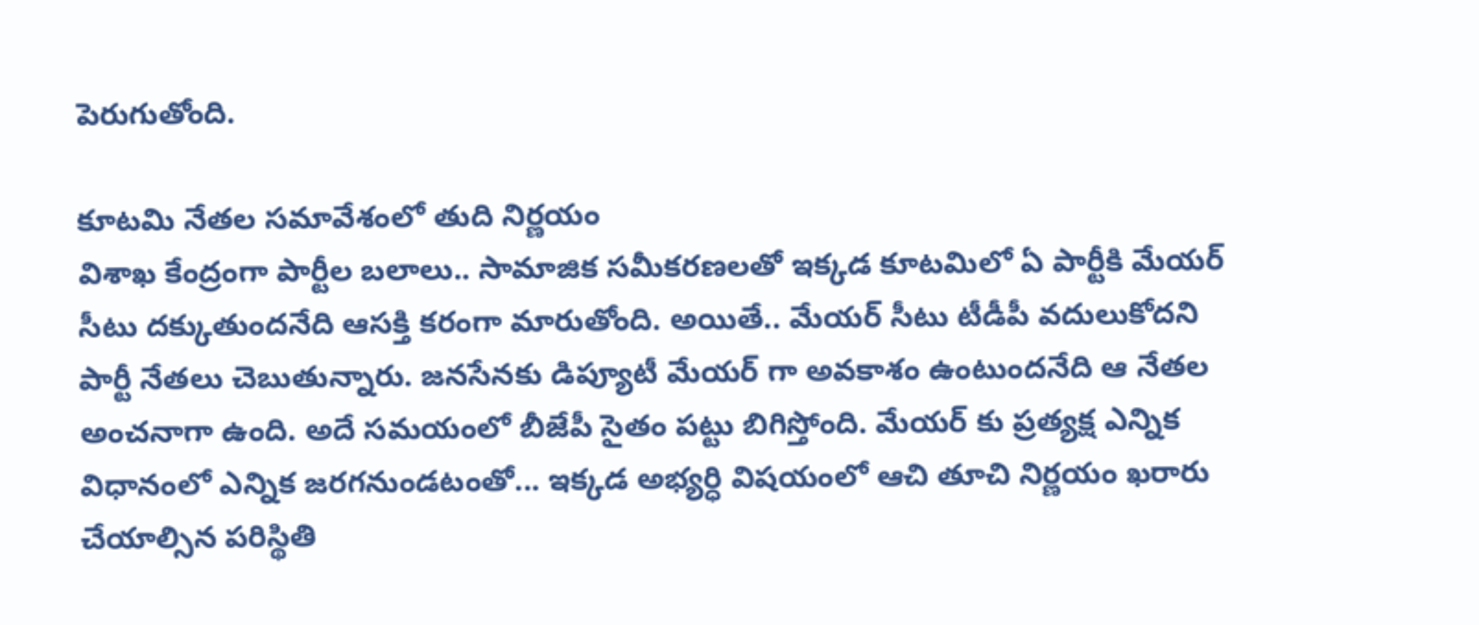పెరుగుతోంది.

కూటమి నేతల సమావేశంలో తుది నిర్ణయం
విశాఖ కేంద్రంగా పార్టీల బలాలు.. సామాజిక సమీకరణలతో ఇక్కడ కూటమిలో ఏ పార్టీకి మేయర్ సీటు దక్కుతుందనేది ఆసక్తి కరంగా మారుతోంది. అయితే.. మేయర్ సీటు టీడీపీ వదులుకోదని పార్టీ నేతలు చెబుతున్నారు. జనసేనకు డిప్యూటీ మేయర్ గా అవకాశం ఉంటుందనేది ఆ నేతల అంచనాగా ఉంది. అదే సమయంలో బీజేపీ సైతం పట్టు బిగిస్తోంది. మేయర్ కు ప్రత్యక్ష ఎన్నిక విధానంలో ఎన్నిక జరగనుండటంతో... ఇక్కడ అభ్యర్ధి విషయంలో ఆచి తూచి నిర్ణయం ఖరారు చేయాల్సిన పరిస్థితి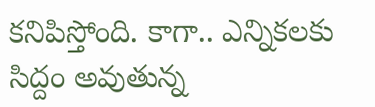కనిపిస్తోంది. కాగా.. ఎన్నికలకు సిద్దం అవుతున్న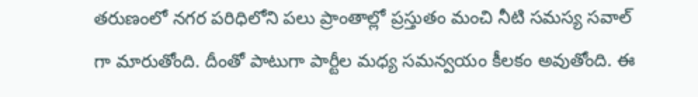తరుణంలో నగర పరిధిలోని పలు ప్రాంతాల్లో ప్రస్తుతం మంచి నీటి సమస్య సవాల్ గా మారుతోంది. దీంతో పాటుగా పార్టీల మధ్య సమన్వయం కీలకం అవుతోంది. ఈ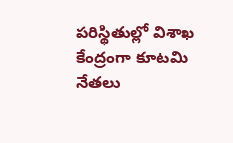పరిస్థితుల్లో విశాఖ కేంద్రంగా కూటమి నేతలు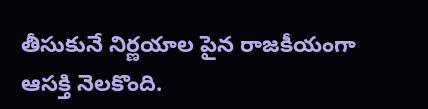తీసుకునే నిర్ణయాల పైన రాజకీయంగా ఆసక్తి నెలకొంది.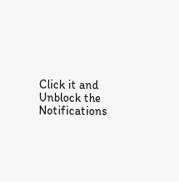Click it and Unblock the Notifications